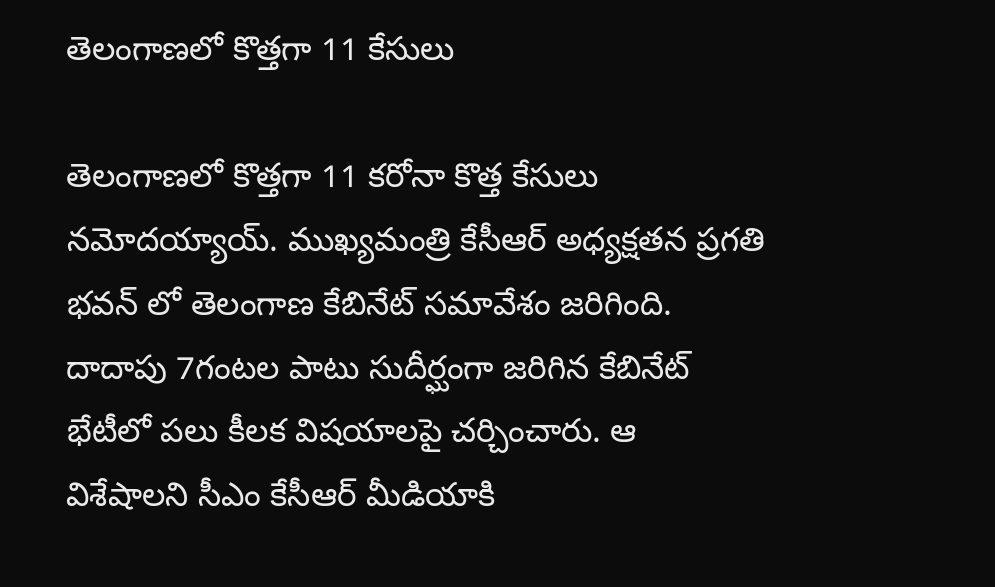తెలంగాణలో కొత్తగా 11 కేసులు

తెలంగాణలో కొత్తగా 11 కరోనా కొత్త కేసులు నమోదయ్యాయ్. ముఖ్యమంత్రి కేసీఆర్ అధ్యక్షతన ప్రగతి భవన్ లో తెలంగాణ కేబినేట్ సమావేశం జరిగింది. దాదాపు 7గంటల పాటు సుదీర్ఘంగా జరిగిన కేబినేట్ భేటీలో పలు కీలక విషయాలపై చర్చించారు. ఆ విశేషాలని సీఎం కేసీఆర్ మీడియాకి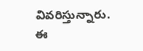వివరిస్తున్నారు. ఈ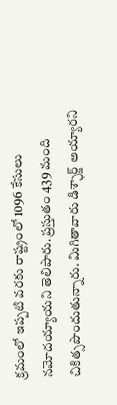క్రమంలో ఇప్పటి వరకు రాష్ట్రంలో 1096 కేసులు నమోదయ్యాయని తెలిపారు. ప్రస్తుతం 439 మంది చికిత్సపొందుతున్నారు. మిగితావారు డిశ్ఛార్జ్ అయ్యారని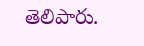తెలిపారు.